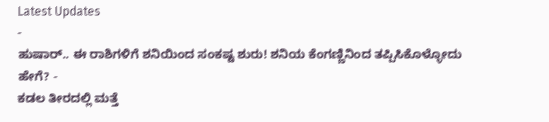Latest Updates
-
ಹುಷಾರ್.. ಈ ರಾಶಿಗಳಿಗೆ ಶನಿಯಿಂದ ಸಂಕಷ್ಟ ಶುರು! ಶನಿಯ ಕೆಂಗಣ್ಣಿನಿಂದ ತಪ್ಪಿಸಿಕೊಳ್ಳೋದು ಹೇಗೆ? -
ಕಡಲ ತೀರದಲ್ಲಿ ಮತ್ತೆ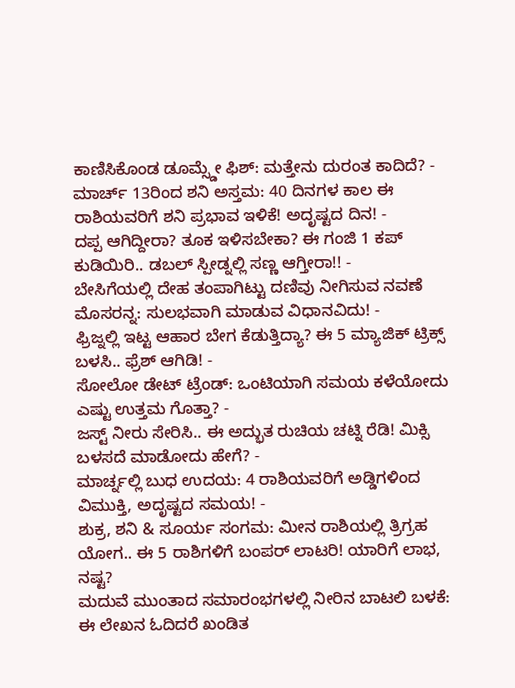ಕಾಣಿಸಿಕೊಂಡ ಡೂಮ್ಸ್ಡೇ ಫಿಶ್: ಮತ್ತೇನು ದುರಂತ ಕಾದಿದೆ? -
ಮಾರ್ಚ್ 13ರಿಂದ ಶನಿ ಅಸ್ತಮ: 40 ದಿನಗಳ ಕಾಲ ಈ ರಾಶಿಯವರಿಗೆ ಶನಿ ಪ್ರಭಾವ ಇಳಿಕೆ! ಅದೃಷ್ಟದ ದಿನ! -
ದಪ್ಪ ಆಗಿದ್ದೀರಾ? ತೂಕ ಇಳಿಸಬೇಕಾ? ಈ ಗಂಜಿ 1 ಕಪ್ ಕುಡಿಯಿರಿ.. ಡಬಲ್ ಸ್ಪೀಡ್ನಲ್ಲಿ ಸಣ್ಣ ಆಗ್ತೀರಾ!! -
ಬೇಸಿಗೆಯಲ್ಲಿ ದೇಹ ತಂಪಾಗಿಟ್ಟು ದಣಿವು ನೀಗಿಸುವ ನವಣೆ ಮೊಸರನ್ನ: ಸುಲಭವಾಗಿ ಮಾಡುವ ವಿಧಾನವಿದು! -
ಫ್ರಿಜ್ನಲ್ಲಿ ಇಟ್ಟ ಆಹಾರ ಬೇಗ ಕೆಡುತ್ತಿದ್ಯಾ? ಈ 5 ಮ್ಯಾಜಿಕ್ ಟ್ರಿಕ್ಸ್ ಬಳಸಿ.. ಫ್ರೆಶ್ ಆಗಿಡಿ! -
ಸೋಲೋ ಡೇಟ್ ಟ್ರೆಂಡ್: ಒಂಟಿಯಾಗಿ ಸಮಯ ಕಳೆಯೋದು ಎಷ್ಟು ಉತ್ತಮ ಗೊತ್ತಾ? -
ಜಸ್ಟ್ ನೀರು ಸೇರಿಸಿ.. ಈ ಅದ್ಭುತ ರುಚಿಯ ಚಟ್ನಿ ರೆಡಿ! ಮಿಕ್ಸಿ ಬಳಸದೆ ಮಾಡೋದು ಹೇಗೆ? -
ಮಾರ್ಚ್ನಲ್ಲಿ ಬುಧ ಉದಯ: 4 ರಾಶಿಯವರಿಗೆ ಅಡ್ಡಿಗಳಿಂದ ವಿಮುಕ್ತಿ, ಅದೃಷ್ಟದ ಸಮಯ! -
ಶುಕ್ರ, ಶನಿ & ಸೂರ್ಯ ಸಂಗಮ: ಮೀನ ರಾಶಿಯಲ್ಲಿ ತ್ರಿಗ್ರಹ ಯೋಗ.. ಈ 5 ರಾಶಿಗಳಿಗೆ ಬಂಪರ್ ಲಾಟರಿ! ಯಾರಿಗೆ ಲಾಭ, ನಷ್ಟ?
ಮದುವೆ ಮುಂತಾದ ಸಮಾರಂಭಗಳಲ್ಲಿ ನೀರಿನ ಬಾಟಲಿ ಬಳಕೆ: ಈ ಲೇಖನ ಓದಿದರೆ ಖಂಡಿತ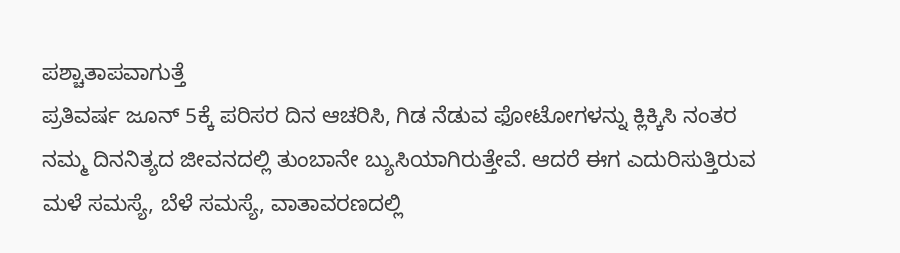ಪಶ್ಚಾತಾಪವಾಗುತ್ತೆ
ಪ್ರತಿವರ್ಷ ಜೂನ್ 5ಕ್ಕೆ ಪರಿಸರ ದಿನ ಆಚರಿಸಿ, ಗಿಡ ನೆಡುವ ಫೋಟೋಗಳನ್ನು ಕ್ಲಿಕ್ಕಿಸಿ ನಂತರ ನಮ್ಮ ದಿನನಿತ್ಯದ ಜೀವನದಲ್ಲಿ ತುಂಬಾನೇ ಬ್ಯುಸಿಯಾಗಿರುತ್ತೇವೆ. ಆದರೆ ಈಗ ಎದುರಿಸುತ್ತಿರುವ ಮಳೆ ಸಮಸ್ಯೆ, ಬೆಳೆ ಸಮಸ್ಯೆ, ವಾತಾವರಣದಲ್ಲಿ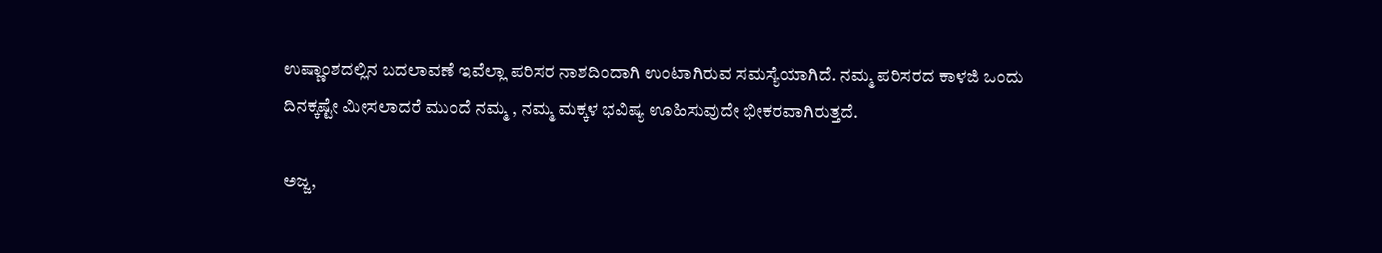ಉಷ್ಣಾಂಶದಲ್ಲಿನ ಬದಲಾವಣೆ ಇವೆಲ್ಲಾ ಪರಿಸರ ನಾಶದಿಂದಾಗಿ ಉಂಟಾಗಿರುವ ಸಮಸ್ಯೆಯಾಗಿದೆ. ನಮ್ಮ ಪರಿಸರದ ಕಾಳಜಿ ಒಂದು ದಿನಕ್ಕಷ್ಟೇ ಮೀಸಲಾದರೆ ಮುಂದೆ ನಮ್ಮ , ನಮ್ಮ ಮಕ್ಕಳ ಭವಿಷ್ಯ ಊಹಿಸುವುದೇ ಭೀಕರವಾಗಿರುತ್ತದೆ.

ಅಜ್ಜ,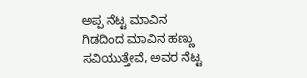ಅಪ್ಪ ನೆಟ್ಟ ಮಾವಿನ ಗಿಡದಿಂದ ಮಾವಿನ ಹಣ್ಣು ಸವಿಯುತ್ತೇವೆ, ಅವರ ನೆಟ್ಟ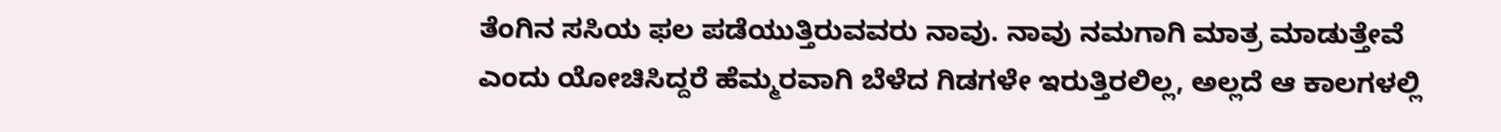ತೆಂಗಿನ ಸಸಿಯ ಫಲ ಪಡೆಯುತ್ತಿರುವವರು ನಾವು. ನಾವು ನಮಗಾಗಿ ಮಾತ್ರ ಮಾಡುತ್ತೇವೆ ಎಂದು ಯೋಚಿಸಿದ್ದರೆ ಹೆಮ್ಮರವಾಗಿ ಬೆಳೆದ ಗಿಡಗಳೇ ಇರುತ್ತಿರಲಿಲ್ಲ, ಅಲ್ಲದೆ ಆ ಕಾಲಗಳಲ್ಲಿ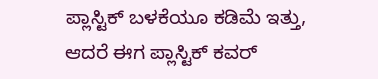ಪ್ಲಾಸ್ಟಿಕ್ ಬಳಕೆಯೂ ಕಡಿಮೆ ಇತ್ತು, ಆದರೆ ಈಗ ಪ್ಲಾಸ್ಟಿಕ್ ಕವರ್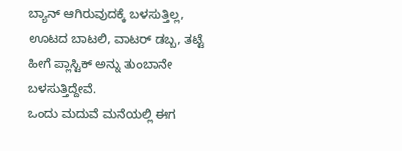ಬ್ಯಾನ್ ಆಗಿರುವುದಕ್ಕೆ ಬಳಸುತ್ತಿಲ್ಲ, ಊಟದ ಬಾಟಲಿ, ವಾಟರ್ ಡಬ್ಬ, ತಟ್ಟೆ ಹೀಗೆ ಪ್ಲಾಸ್ಟಿಕ್ ಅನ್ನು ತುಂಬಾನೇ ಬಳಸುತ್ತಿದ್ದೇವೆ.
ಒಂದು ಮದುವೆ ಮನೆಯಲ್ಲಿ ಈಗ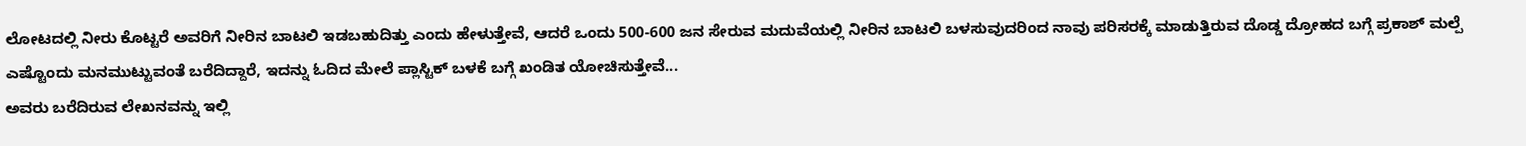ಲೋಟದಲ್ಲಿ ನೀರು ಕೊಟ್ಟರೆ ಅವರಿಗೆ ನೀರಿನ ಬಾಟಲಿ ಇಡಬಹುದಿತ್ತು ಎಂದು ಹೇಳುತ್ತೇವೆ, ಆದರೆ ಒಂದು 500-600 ಜನ ಸೇರುವ ಮದುವೆಯಲ್ಲಿ ನೀರಿನ ಬಾಟಲಿ ಬಳಸುವುದರಿಂದ ನಾವು ಪರಿಸರಕ್ಕೆ ಮಾಡುತ್ತಿರುವ ದೊಡ್ಡ ದ್ರೋಹದ ಬಗ್ಗೆ ಪ್ರಕಾಶ್ ಮಲ್ಪೆ ಎಷ್ಟೊಂದು ಮನಮುಟ್ಟುವಂತೆ ಬರೆದಿದ್ದಾರೆ, ಇದನ್ನು ಓದಿದ ಮೇಲೆ ಪ್ಲಾಸ್ಟಿಕ್ ಬಳಕೆ ಬಗ್ಗೆ ಖಂಡಿತ ಯೋಚಿಸುತ್ತೇವೆ...
ಅವರು ಬರೆದಿರುವ ಲೇಖನವನ್ನು ಇಲ್ಲಿ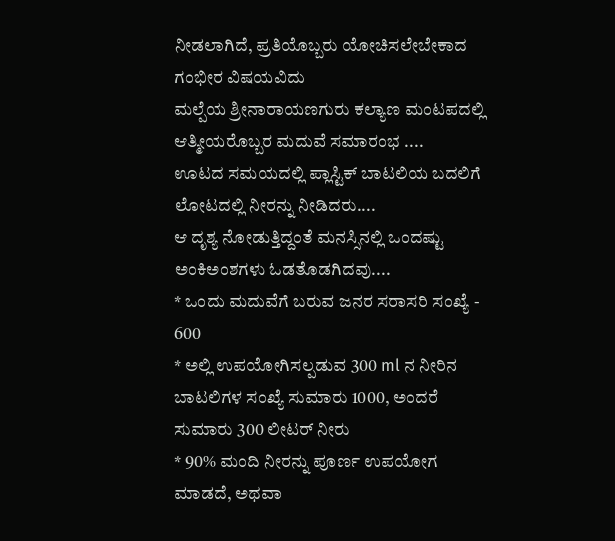ನೀಡಲಾಗಿದೆ, ಪ್ರತಿಯೊಬ್ಬರು ಯೋಚಿಸಲೇಬೇಕಾದ ಗಂಭೀರ ವಿಷಯವಿದು
ಮಲ್ಪೆಯ ಶ್ರೀನಾರಾಯಣಗುರು ಕಲ್ಯಾಣ ಮಂಟಪದಲ್ಲಿ ಆತ್ಮೀಯರೊಬ್ಬರ ಮದುವೆ ಸಮಾರಂಭ ....
ಊಟದ ಸಮಯದಲ್ಲಿ ಪ್ಲಾಸ್ಟಿಕ್ ಬಾಟಲಿಯ ಬದಲಿಗೆ ಲೋಟದಲ್ಲಿ ನೀರನ್ನು ನೀಡಿದರು....
ಆ ದೃಶ್ಯ ನೋಡುತ್ತಿದ್ದಂತೆ ಮನಸ್ಸಿನಲ್ಲಿ ಒಂದಷ್ಟು ಅಂಕಿಅಂಶಗಳು ಓಡತೊಡಗಿದವು....
* ಒಂದು ಮದುವೆಗೆ ಬರುವ ಜನರ ಸರಾಸರಿ ಸಂಖ್ಯೆ - 600
* ಅಲ್ಲಿ ಉಪಯೋಗಿಸಲ್ಪಡುವ 300 ml ನ ನೀರಿನ ಬಾಟಲಿಗಳ ಸಂಖ್ಯೆ ಸುಮಾರು 1000, ಅಂದರೆ ಸುಮಾರು 300 ಲೀಟರ್ ನೀರು
* 90% ಮಂದಿ ನೀರನ್ನು ಪೂರ್ಣ ಉಪಯೋಗ ಮಾಡದೆ, ಅಥವಾ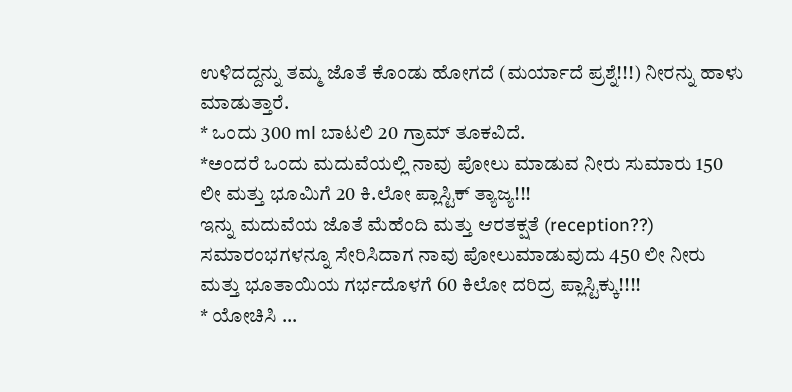ಉಳಿದದ್ದನ್ನು ತಮ್ಮ ಜೊತೆ ಕೊಂಡು ಹೋಗದೆ (ಮರ್ಯಾದೆ ಪ್ರಶ್ನೆ!!!) ನೀರನ್ನು ಹಾಳು ಮಾಡುತ್ತಾರೆ.
* ಒಂದು 300 ml ಬಾಟಲಿ 20 ಗ್ರಾಮ್ ತೂಕವಿದೆ.
*ಅಂದರೆ ಒಂದು ಮದುವೆಯಲ್ಲಿ ನಾವು ಪೋಲು ಮಾಡುವ ನೀರು ಸುಮಾರು 150 ಲೀ ಮತ್ತು ಭೂಮಿಗೆ 20 ಕಿ.ಲೋ ಪ್ಲಾಸ್ಟಿಕ್ ತ್ಯಾಜ್ಯ!!!
ಇನ್ನು ಮದುವೆಯ ಜೊತೆ ಮೆಹೆಂದಿ ಮತ್ತು ಆರತಕ್ಷತೆ (reception??) ಸಮಾರಂಭಗಳನ್ನೂ ಸೇರಿಸಿದಾಗ ನಾವು ಪೋಲುಮಾಡುವುದು 450 ಲೀ ನೀರು ಮತ್ತು ಭೂತಾಯಿಯ ಗರ್ಭದೊಳಗೆ 60 ಕಿಲೋ ದರಿದ್ರ ಪ್ಲಾಸ್ಟಿಕ್ಕು!!!!
* ಯೋಚಿಸಿ ...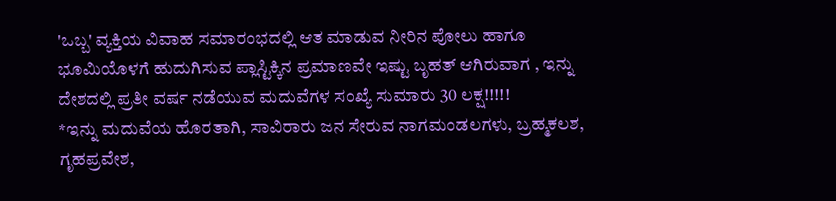'ಒಬ್ಬ' ವ್ಯಕ್ತಿಯ ವಿವಾಹ ಸಮಾರಂಭದಲ್ಲಿ ಆತ ಮಾಡುವ ನೀರಿನ ಪೋಲು ಹಾಗೂ ಭೂಮಿಯೊಳಗೆ ಹುದುಗಿಸುವ ಪ್ಲಾಸ್ಟಿಕ್ಕಿನ ಪ್ರಮಾಣವೇ ಇಷ್ಟು ಬೃಹತ್ ಆಗಿರುವಾಗ , ಇನ್ನು ದೇಶದಲ್ಲಿ ಪ್ರತೀ ವರ್ಷ ನಡೆಯುವ ಮದುವೆಗಳ ಸಂಖ್ಯೆ ಸುಮಾರು 30 ಲಕ್ಷ!!!!!
*ಇನ್ನು ಮದುವೆಯ ಹೊರತಾಗಿ, ಸಾವಿರಾರು ಜನ ಸೇರುವ ನಾಗಮಂಡಲಗಳು, ಬ್ರಹ್ಮಕಲಶ, ಗೃಹಪ್ರವೇಶ,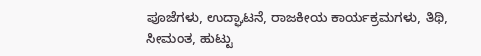ಪೂಜೆಗಳು, ಉದ್ಘಾಟನೆ, ರಾಜಕೀಯ ಕಾರ್ಯಕ್ರಮಗಳು, ತಿಥಿ, ಸೀಮಂತ, ಹುಟ್ಟು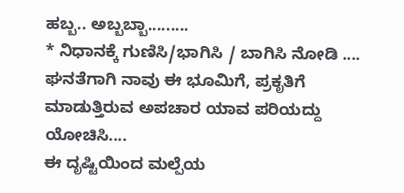ಹಬ್ಬ.. ಅಬ್ಬಬ್ಬಾ.........
* ನಿಧಾನಕ್ಕೆ ಗುಣಿಸಿ/ಭಾಗಿಸಿ / ಬಾಗಿಸಿ ನೋಡಿ .... ಘನತೆಗಾಗಿ ನಾವು ಈ ಭೂಮಿಗೆ, ಪ್ರಕೃತಿಗೆ ಮಾಡುತ್ತಿರುವ ಅಪಚಾರ ಯಾವ ಪರಿಯದ್ದು ಯೋಚಿಸಿ....
ಈ ದೃಷ್ಟಿಯಿಂದ ಮಲ್ಪೆಯ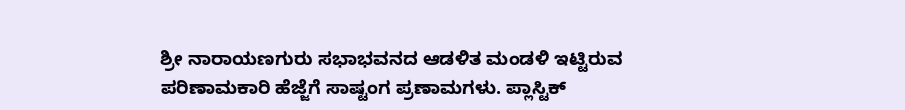ಶ್ರೀ ನಾರಾಯಣಗುರು ಸಭಾಭವನದ ಆಡಳಿತ ಮಂಡಳಿ ಇಟ್ಟಿರುವ ಪರಿಣಾಮಕಾರಿ ಹೆಜ್ಜೆಗೆ ಸಾಷ್ಟಂಗ ಪ್ರಣಾಮಗಳು. ಪ್ಲಾಸ್ಟಿಕ್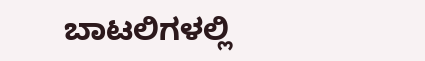ಬಾಟಲಿಗಳಲ್ಲಿ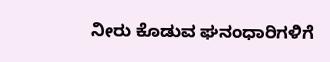ನೀರು ಕೊಡುವ ಘನಂಧಾರಿಗಳಿಗೆ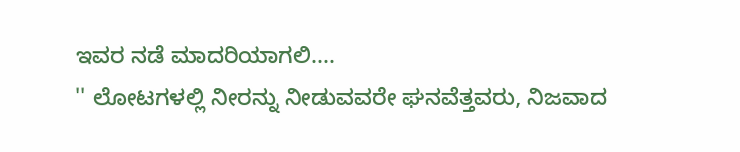ಇವರ ನಡೆ ಮಾದರಿಯಾಗಲಿ....
'' ಲೋಟಗಳಲ್ಲಿ ನೀರನ್ನು ನೀಡುವವರೇ ಘನವೆತ್ತವರು, ನಿಜವಾದ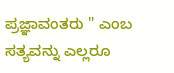ಪ್ರಜ್ಞಾವಂತರು " ಎಂಬ ಸತ್ಯವನ್ನು ಎಲ್ಲರೂ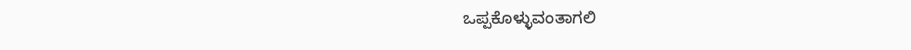ಒಪ್ಪಕೊಳ್ಳುವಂತಾಗಲಿ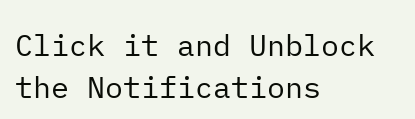Click it and Unblock the Notifications